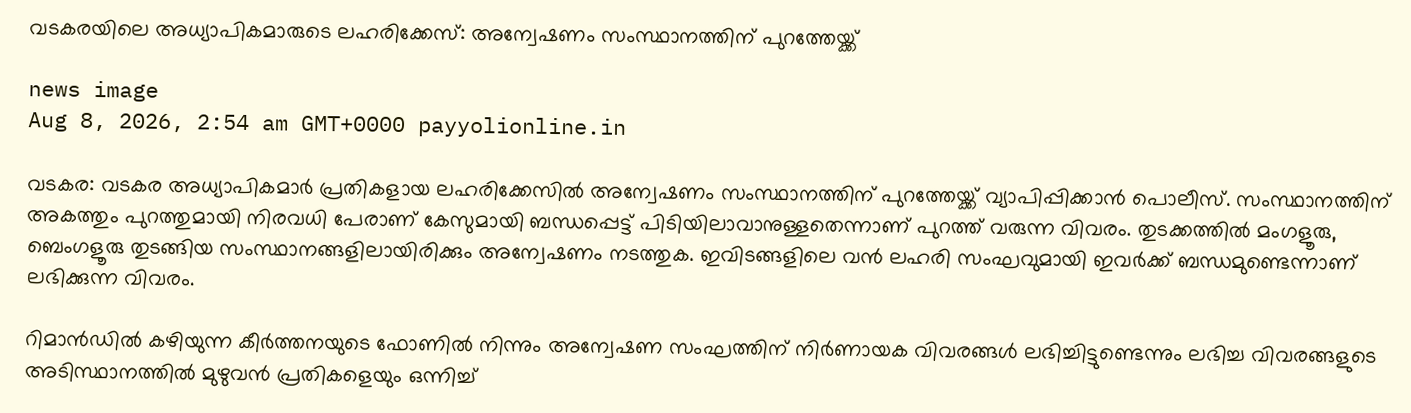വടകരയിലെ അധ്യാപികമാരുടെ ലഹരിക്കേസ്: അന്വേഷണം സംസ്ഥാനത്തിന് പുറത്തേയ്ക്ക്

news image
Aug 8, 2026, 2:54 am GMT+0000 payyolionline.in

വടകര: വടകര അധ്യാപികമാർ പ്രതികളായ ലഹരിക്കേസിൽ അന്വേഷണം സംസ്ഥാനത്തിന് പുറത്തേയ്ക്ക് വ്യാപിപ്പിക്കാൻ പൊലീസ്. സംസ്ഥാനത്തിന് അകത്തും പുറത്തുമായി നിരവധി പേരാണ് കേസുമായി ബന്ധപ്പെട്ട് പിടിയിലാവാനുള്ളതെന്നാണ് പുറത്ത് വരുന്ന വിവരം. തുടക്കത്തിൽ മംഗളൂരു, ബെംഗളൂരു തുടങ്ങിയ സംസ്ഥാനങ്ങളിലായിരിക്കും അന്വേഷണം നടത്തുക. ഇവിടങ്ങളിലെ വൻ ലഹരി സംഘവുമായി ഇവർക്ക് ബന്ധമുണ്ടെന്നാണ് ലഭിക്കുന്ന വിവരം.

റിമാൻഡിൽ കഴിയുന്ന കീർത്തനയുടെ ഫോണിൽ നിന്നും അന്വേഷണ സംഘത്തിന് നിർണായക വിവരങ്ങൾ ലഭിച്ചിട്ടുണ്ടെന്നും ലഭിച്ച വിവരങ്ങളുടെ അടിസ്ഥാനത്തിൽ മുഴുവൻ പ്രതികളെയും ഒന്നിച്ച്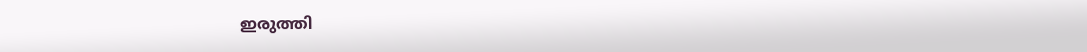ഇരുത്തി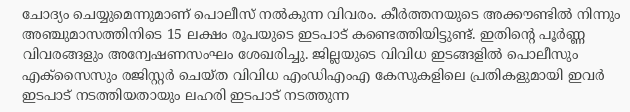ചോദ്യം ചെയ്യുമെന്നുമാണ് പൊലീസ് നൽകുന്ന വിവരം. കീർത്തനയുടെ അക്കൗണ്ടിൽ നിന്നും അഞ്ചുമാസത്തിനിടെ 15 ലക്ഷം രൂപയുടെ ഇടപാട് കണ്ടെത്തിയിട്ടുണ്ട്. ഇതിന്റെ പൂർണ്ണ വിവരങ്ങളും അന്വേഷണസംഘം ശേഖരിച്ചു. ജില്ലയുടെ വിവിധ ഇടങ്ങളിൽ പൊലീസും എക്‌സൈസും രജിസ്റ്റർ ചെയ്ത വിവിധ എംഡിഎംഎ കേസുകളിലെ പ്രതികളുമായി ഇവർ ഇടപാട് നടത്തിയതായും ലഹരി ഇടപാട് നടത്തുന്ന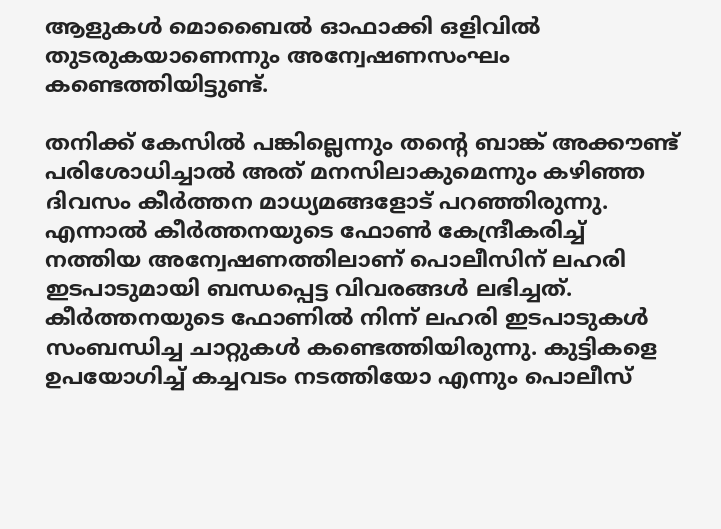ആളുകൾ മൊബൈൽ ഓഫാക്കി ഒളിവിൽ തുടരുകയാണെന്നും അന്വേഷണസംഘം കണ്ടെത്തിയിട്ടുണ്ട്.

തനിക്ക് കേസിൽ പങ്കില്ലെന്നും തന്റെ ബാങ്ക് അക്കൗണ്ട് പരിശോധിച്ചാൽ അത് മനസിലാകുമെന്നും കഴിഞ്ഞ ദിവസം കീർത്തന മാധ്യമങ്ങളോട് പറഞ്ഞിരുന്നു. എന്നാൽ കീർത്തനയുടെ ഫോൺ കേന്ദ്രീകരിച്ച് നത്തിയ അന്വേഷണത്തിലാണ് പൊലീസിന് ലഹരി ഇടപാടുമായി ബന്ധപ്പെട്ട വിവരങ്ങൾ ലഭിച്ചത്. കീർത്തനയുടെ ഫോണിൽ നിന്ന് ലഹരി ഇടപാടുകൾ സംബന്ധിച്ച ചാറ്റുകൾ കണ്ടെത്തിയിരുന്നു. കുട്ടികളെ ഉപയോഗിച്ച് കച്ചവടം നടത്തിയോ എന്നും പൊലീസ്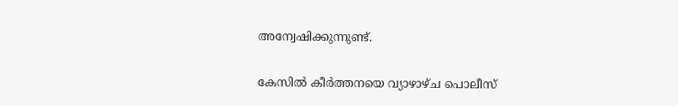അന്വേഷിക്കുന്നുണ്ട്.

കേസിൽ കീർത്തനയെ വ്യാഴാഴ്ച പൊലീസ്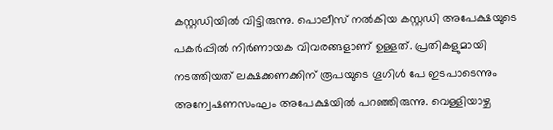കസ്റ്റഡിയിൽ വിട്ടിരുന്നു. പൊലീസ് നൽകിയ കസ്റ്റഡി അപേക്ഷയുടെ പകർപ്പിൽ നിർണായക വിവരങ്ങളാണ് ഉള്ളത്. പ്രതികളുമായി നടത്തിയത് ലക്ഷക്കണക്കിന് രൂപയുടെ ഗൂഗിൾ പേ ഇടപാടെന്നും അന്വേഷണസംഘം അപേക്ഷയിൽ പറഞ്ഞിരുന്നു. വെള്ളിയാഴ്ച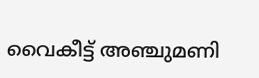വൈകീട്ട് അഞ്ചുമണി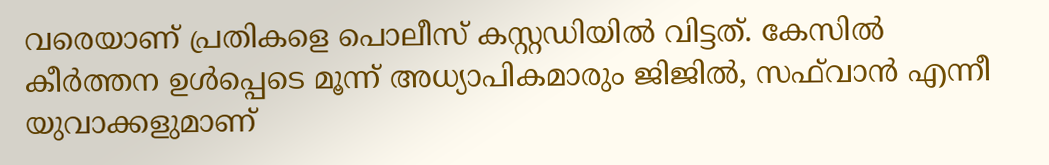വരെയാണ് പ്രതികളെ പൊലീസ് കസ്റ്റഡിയിൽ വിട്ടത്. കേസിൽ കീർത്തന ഉൾപ്പെടെ മൂന്ന് അധ്യാപികമാരും ജിജിൽ, സഫ്‌വാൻ എന്നീ യുവാക്കളുമാണ്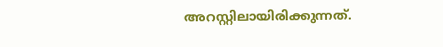അറസ്റ്റിലായിരിക്കുന്നത്.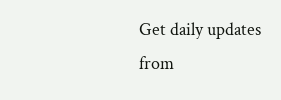Get daily updates from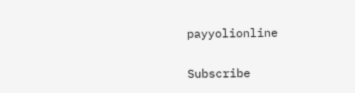payyolionline

Subscribe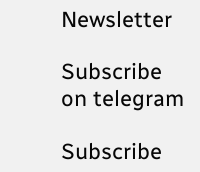Newsletter

Subscribe on telegram

Subscribe